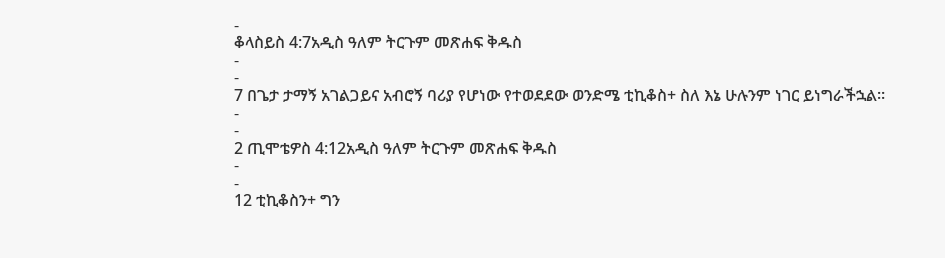-
ቆላስይስ 4:7አዲስ ዓለም ትርጉም መጽሐፍ ቅዱስ
-
-
7 በጌታ ታማኝ አገልጋይና አብሮኝ ባሪያ የሆነው የተወደደው ወንድሜ ቲኪቆስ+ ስለ እኔ ሁሉንም ነገር ይነግራችኋል።
-
-
2 ጢሞቴዎስ 4:12አዲስ ዓለም ትርጉም መጽሐፍ ቅዱስ
-
-
12 ቲኪቆስን+ ግን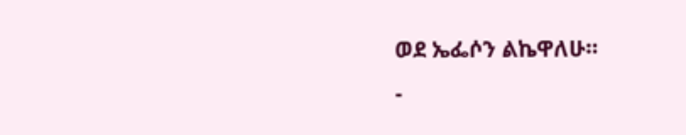ወደ ኤፌሶን ልኬዋለሁ።
-